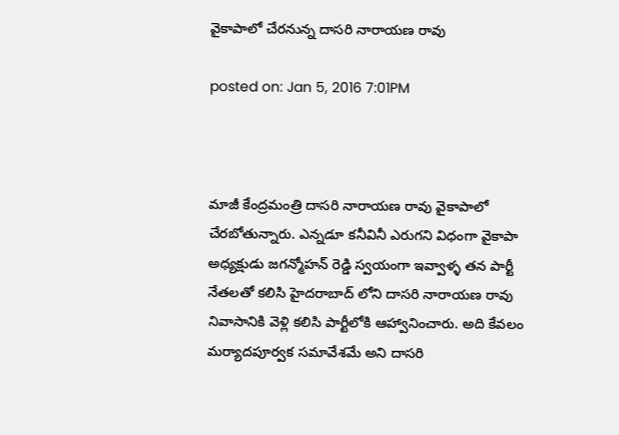వైకాపాలో చేరనున్న దాసరి నారాయణ రావు

posted on: Jan 5, 2016 7:01PM



మాజీ కేంద్రమంత్రి దాసరి నారాయణ రావు వైకాపాలో చేరబోతున్నారు. ఎన్నడూ కనీవినీ ఎరుగని విధంగా వైకాపా అధ్యక్షుడు జగన్మోహన్ రెడ్డి స్వయంగా ఇవ్వాళ్ళ తన పార్టీ నేతలతో కలిసి హైదరాబాద్ లోని దాసరి నారాయణ రావు నివాసానికి వెళ్లి కలిసి పార్టీలోకి ఆహ్వానించారు. అది కేవలం మర్యాదపూర్వక సమావేశమే అని దాసరి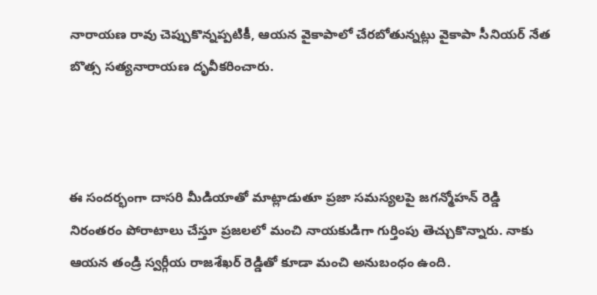నారాయణ రావు చెప్పుకొన్నప్పటికీ, ఆయన వైకాపాలో చేరబోతున్నట్లు వైకాపా సీనియర్ నేత బొత్స సత్యనారాయణ దృవీకరించారు.



ఈ సందర్భంగా దాసరి మీడియాతో మాట్లాడుతూ ప్రజా సమస్యలపై జగన్మోహన్ రెడ్డి నిరంతరం పోరాటాలు చేస్తూ ప్రజలలో మంచి నాయకుడిగా గుర్తింపు తెచ్చుకొన్నారు. నాకు ఆయన తండ్రి స్వర్గీయ రాజశేఖర్ రెడ్డితో కూడా మంచి అనుబంధం ఉంది.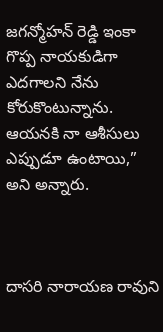జగన్మోహన్ రెడ్డి ఇంకా గొప్ప నాయకుడిగా ఎదగాలని నేను కోరుకొంటున్నాను. ఆయనకి నా ఆశీసులు ఎప్పుడూ ఉంటాయి,” అని అన్నారు.



దాసరి నారాయణ రావుని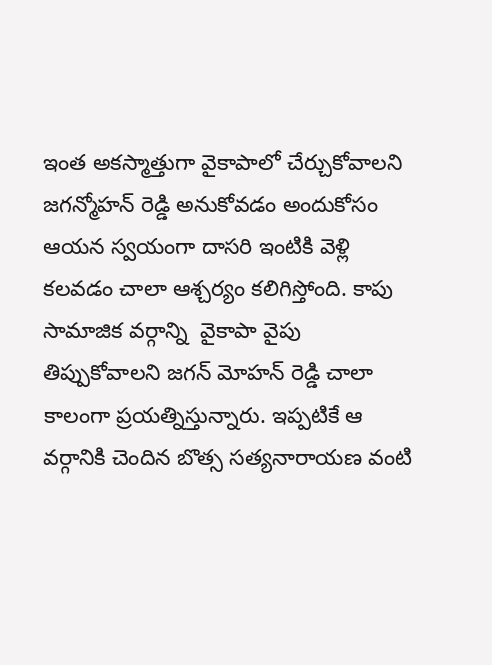ఇంత అకస్మాత్తుగా వైకాపాలో చేర్చుకోవాలని జగన్మోహన్ రెడ్డి అనుకోవడం అందుకోసం ఆయన స్వయంగా దాసరి ఇంటికి వెళ్లి కలవడం చాలా ఆశ్చర్యం కలిగిస్తోంది. కాపు సామాజిక వర్గాన్ని  వైకాపా వైపు తిప్పుకోవాలని జగన్ మోహన్ రెడ్డి చాలా కాలంగా ప్రయత్నిస్తున్నారు. ఇప్పటికే ఆ వర్గానికి చెందిన బొత్స సత్యనారాయణ వంటి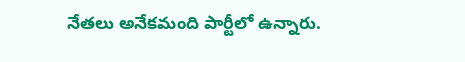నేతలు అనేకమంది పార్టీలో ఉన్నారు.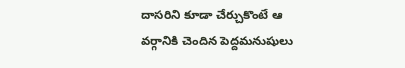దాసరిని కూడా చేర్చుకొంటే ఆ వర్గానికి చెందిన పెద్దమనుషులు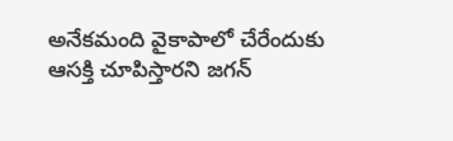అనేకమంది వైకాపాలో చేరేందుకు ఆసక్తి చూపిస్తారని జగన్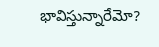భావిస్తున్నారేమో?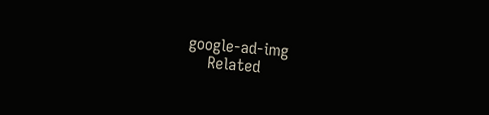google-ad-img
    Related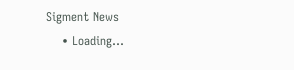Sigment News
    • Loading...